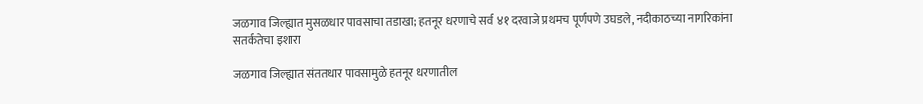जळगाव जिल्ह्यात मुसळधार पावसाचा तडाखा; हतनूर धरणाचे सर्व ४१ दरवाजे प्रथमच पूर्णपणे उघडले, नदीकाठच्या नागरिकांना सतर्कतेचा इशारा

जळगाव जिल्ह्यात संततधार पावसामुळे हतनूर धरणातील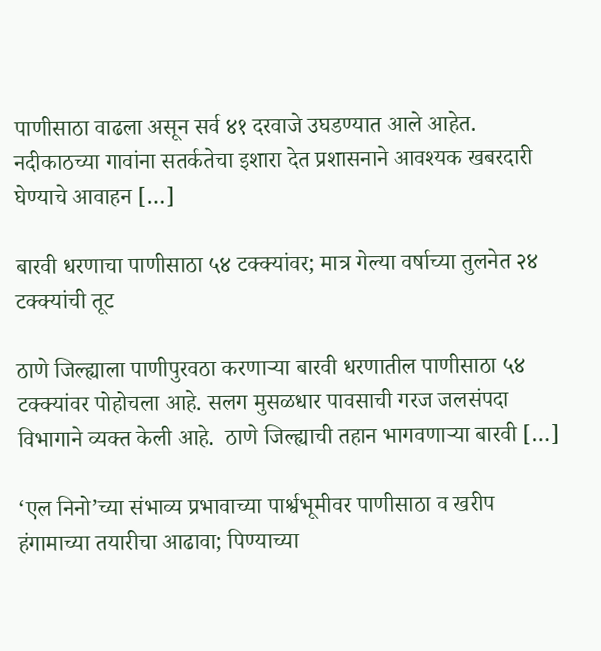पाणीसाठा वाढला असून सर्व ४१ दरवाजे उघडण्यात आले आहेत. नदीकाठच्या गावांना सतर्कतेचा इशारा देत प्रशासनाने आवश्यक खबरदारी घेण्याचे आवाहन […]

बारवी धरणाचा पाणीसाठा ५४ टक्क्यांवर; मात्र गेल्या वर्षाच्या तुलनेत २४ टक्क्यांची तूट

ठाणे जिल्ह्याला पाणीपुरवठा करणाऱ्या बारवी धरणातील पाणीसाठा ५४ टक्क्यांवर पोहोचला आहे. सलग मुसळधार पावसाची गरज जलसंपदा विभागाने व्यक्त केली आहे.  ठाणे जिल्ह्याची तहान भागवणाऱ्या बारवी […]

‘एल निनो’च्या संभाव्य प्रभावाच्या पार्श्वभूमीवर पाणीसाठा व खरीप हंगामाच्या तयारीचा आढावा; पिण्याच्या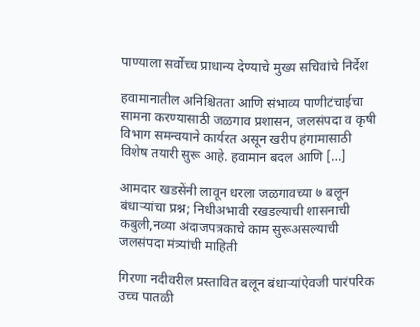पाण्याला सर्वोच्च प्राधान्य देण्याचे मुख्य सचिवांचे निर्देश

हवामानातील अनिश्चितता आणि संभाव्य पाणीटंचाईचा सामना करण्यासाठी जळगाव प्रशासन, जलसंपदा व कृषी विभाग समन्वयाने कार्यरत असून खरीप हंगामासाठी विशेष तयारी सुरू आहे. हवामान बदल आणि […]

आमदार खडसेंनी लावून धरला जळगावच्या ७ बलून बंधाऱ्यांचा प्रश्न; निधीअभावी रखडल्याची शासनाची कबुली,नव्या अंदाजपत्रकाचे काम सुरूअसल्याची जलसंपदा मंत्र्यांची माहिती

गिरणा नदीवरील प्रस्तावित बलून बंधाऱ्यांऐवजी पारंपरिक उच्च पातळी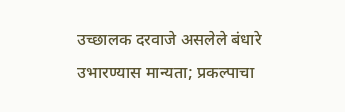उच्छालक दरवाजे असलेले बंधारे उभारण्यास मान्यता; प्रकल्पाचा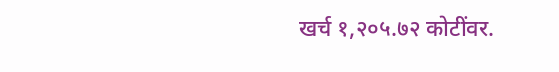खर्च १,२०५.७२ कोटींवर.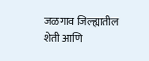जळगाव जिल्ह्यातील शेती आणि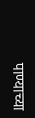पाण्याच्या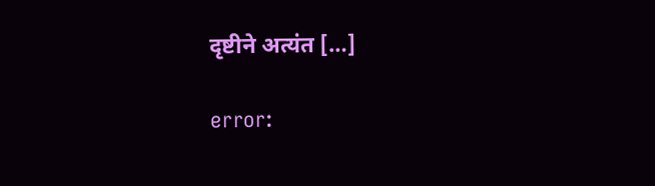दृष्टीने अत्यंत […]

error: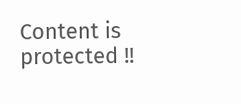Content is protected !!